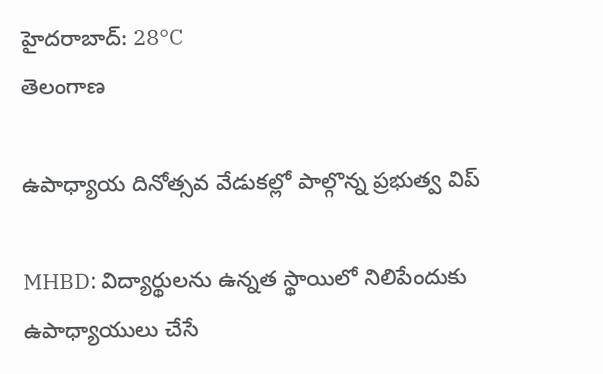హైదరాబాద్: 28°C
తెలంగాణ

ఉపాధ్యాయ దినోత్సవ వేడుకల్లో పాల్గొన్న ప్రభుత్వ విప్

MHBD: విద్యార్థులను ఉన్నత స్థాయిలో నిలిపేందుకు ఉపాధ్యాయులు చేసే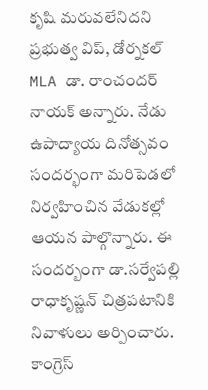కృషి మరువలేనిదని ప్రభుత్వ విప్, డోర్నకల్ MLA డా. రాంచందర్ నాయక్ అన్నారు. నేడు ఉపాద్యాయ దినోత్సవం సందర్భంగా మరిపెడలో నిర్వహించిన వేడుకల్లో ఆయన పాల్గొన్నారు. ఈ సందర్బంగా డా.సర్వేపల్లి రాధాకృష్ణన్ చిత్రపటానికి నివాళులు అర్పించారు. కాంగ్రెస్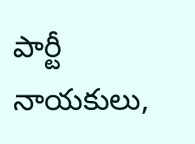పార్టీ నాయకులు,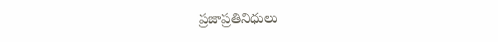ప్రజాప్రతినిధులు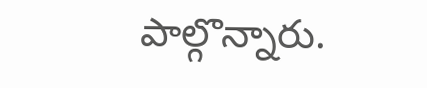పాల్గొన్నారు.